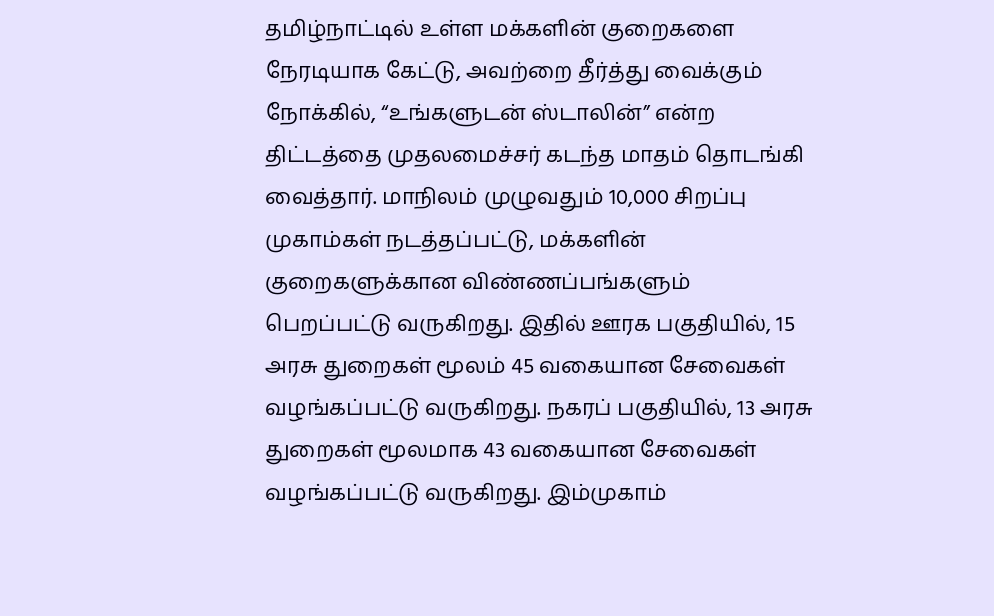தமிழ்நாட்டில் உள்ள மக்களின் குறைகளை நேரடியாக கேட்டு, அவற்றை தீர்த்து வைக்கும் நோக்கில், “உங்களுடன் ஸ்டாலின்” என்ற திட்டத்தை முதலமைச்சர் கடந்த மாதம் தொடங்கி வைத்தார். மாநிலம் முழுவதும் 10,000 சிறப்பு முகாம்கள் நடத்தப்பட்டு, மக்களின் குறைகளுக்கான விண்ணப்பங்களும் பெறப்பட்டு வருகிறது. இதில் ஊரக பகுதியில், 15 அரசு துறைகள் மூலம் 45 வகையான சேவைகள் வழங்கப்பட்டு வருகிறது. நகரப் பகுதியில், 13 அரசு துறைகள் மூலமாக 43 வகையான சேவைகள் வழங்கப்பட்டு வருகிறது. இம்முகாம்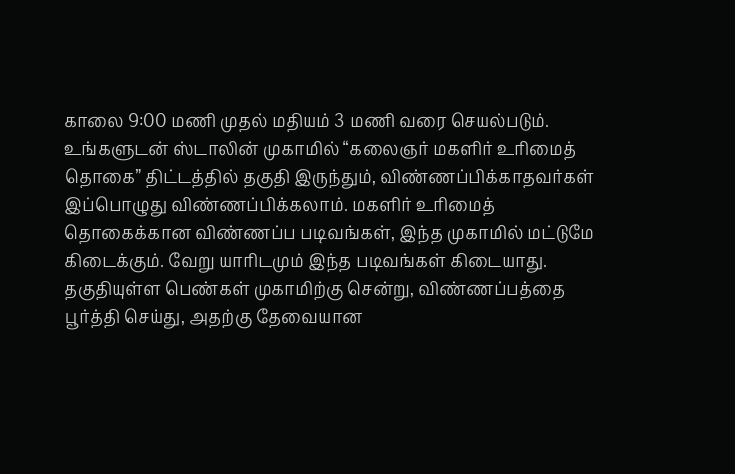காலை 9:00 மணி முதல் மதியம் 3 மணி வரை செயல்படும்.
உங்களுடன் ஸ்டாலின் முகாமில் “கலைஞர் மகளிர் உரிமைத் தொகை” திட்டத்தில் தகுதி இருந்தும், விண்ணப்பிக்காதவர்கள் இப்பொழுது விண்ணப்பிக்கலாம். மகளிர் உரிமைத் தொகைக்கான விண்ணப்ப படிவங்கள், இந்த முகாமில் மட்டுமே கிடைக்கும். வேறு யாரிடமும் இந்த படிவங்கள் கிடையாது. தகுதியுள்ள பெண்கள் முகாமிற்கு சென்று, விண்ணப்பத்தை பூர்த்தி செய்து, அதற்கு தேவையான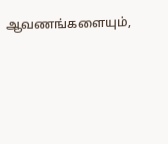ஆவணங்களையும்,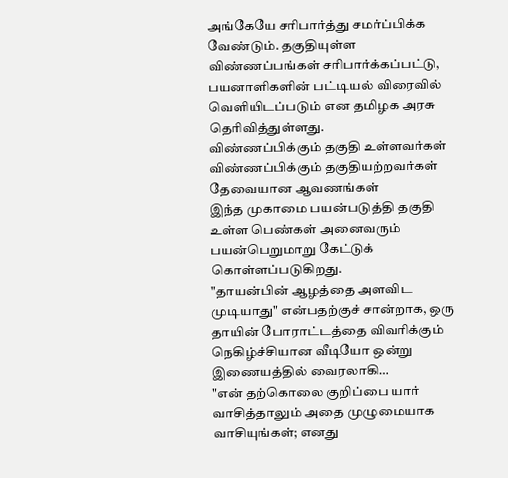அங்கேயே சரிபார்த்து சமர்ப்பிக்க வேண்டும். தகுதியுள்ள விண்ணப்பங்கள் சரிபார்க்கப்பட்டு, பயனாளிகளின் பட்டியல் விரைவில் வெளியிடப்படும் என தமிழக அரசு தெரிவித்துள்ளது.
விண்ணப்பிக்கும் தகுதி உள்ளவர்கள்
விண்ணப்பிக்கும் தகுதியற்றவர்கள்
தேவையான ஆவணங்கள்
இந்த முகாமை பயன்படுத்தி தகுதி உள்ள பெண்கள் அனைவரும் பயன்பெறுமாறு கேட்டுக் கொள்ளப்படுகிறது.
"தாயன்பின் ஆழத்தை அளவிட முடியாது" என்பதற்குச் சான்றாக, ஒரு தாயின் போராட்டத்தை விவரிக்கும் நெகிழ்ச்சியான வீடியோ ஒன்று இணையத்தில் வைரலாகி…
"என் தற்கொலை குறிப்பை யார் வாசித்தாலும் அதை முழுமையாக வாசியுங்கள்; எனது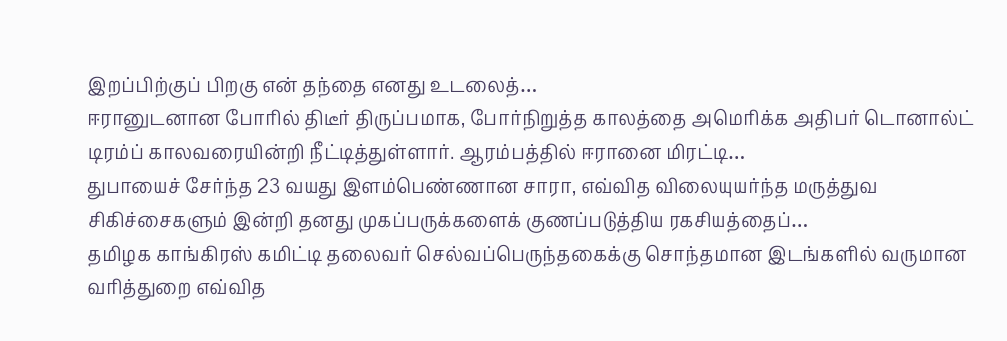இறப்பிற்குப் பிறகு என் தந்தை எனது உடலைத்…
ஈரானுடனான போரில் திடீர் திருப்பமாக, போர்நிறுத்த காலத்தை அமெரிக்க அதிபர் டொனால்ட் டிரம்ப் காலவரையின்றி நீட்டித்துள்ளார். ஆரம்பத்தில் ஈரானை மிரட்டி…
துபாயைச் சேர்ந்த 23 வயது இளம்பெண்ணான சாரா, எவ்வித விலையுயர்ந்த மருத்துவ சிகிச்சைகளும் இன்றி தனது முகப்பருக்களைக் குணப்படுத்திய ரகசியத்தைப்…
தமிழக காங்கிரஸ் கமிட்டி தலைவர் செல்வப்பெருந்தகைக்கு சொந்தமான இடங்களில் வருமான வரித்துறை எவ்வித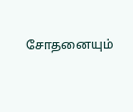சோதனையும்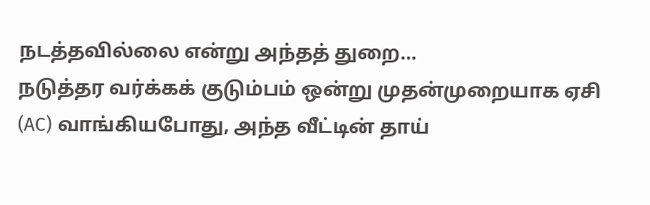நடத்தவில்லை என்று அந்தத் துறை…
நடுத்தர வர்க்கக் குடும்பம் ஒன்று முதன்முறையாக ஏசி (AC) வாங்கியபோது, அந்த வீட்டின் தாய்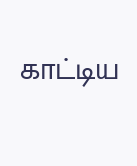காட்டிய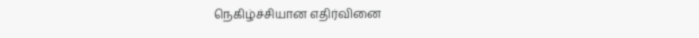நெகிழ்ச்சியான எதிர்வினை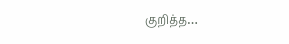குறித்த…